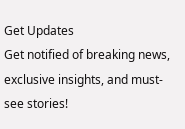Get Updates
Get notified of breaking news, exclusive insights, and must-see stories!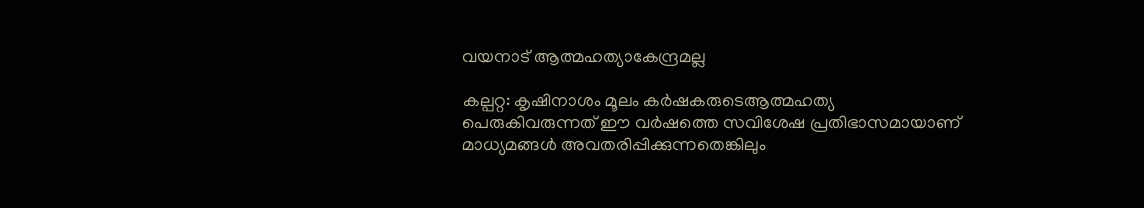വയനാട് ആത്മഹത്യാകേന്ദ്രമല്ല

കല്പറ്റ: കൃഷിനാശം മൂലം കര്‍ഷകരുടെആത്മഹത്യ പെരുകിവരുന്നത് ഈ വര്‍ഷത്തെ സവിശേഷ പ്രതിഭാസമായാണ് മാധ്യമങ്ങള്‍ അവതരിപ്പിക്കുന്നതെങ്കിലും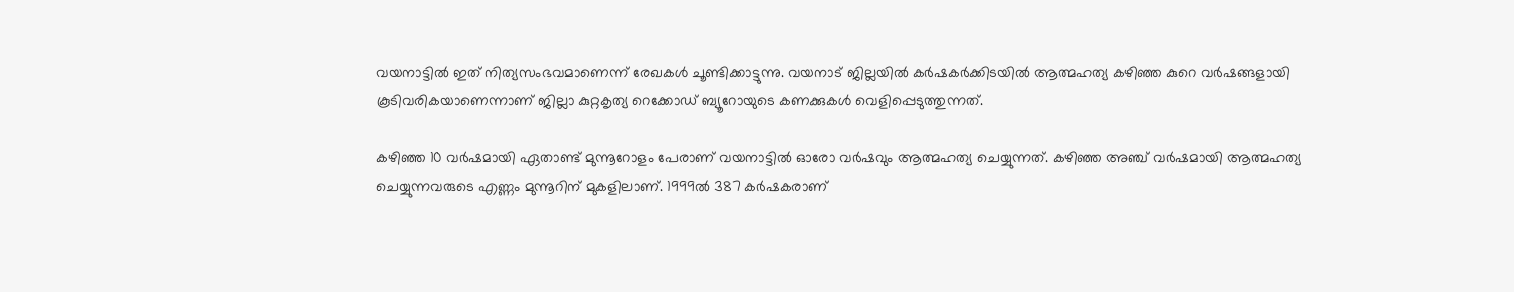വയനാട്ടില്‍ ഇത് നിത്യസംഭവമാണെന്ന് രേഖകള്‍ ചൂണ്ടിക്കാട്ടുന്നു. വയനാട് ജില്ലയില്‍ കര്‍ഷകര്‍ക്കിടയില്‍ ആത്മഹത്യ കഴിഞ്ഞ കുറെ വര്‍ഷങ്ങളായി കൂടിവരികയാണെന്നാണ് ജില്ലാ കുറ്റകൃത്യ റെക്കോഡ് ബ്യൂറോയുടെ കണക്കുകള്‍ വെളിപ്പെടുത്തുന്നത്.

കഴിഞ്ഞ 10 വര്‍ഷമായി ഏതാണ്ട് മുന്നൂറോളം പേരാണ് വയനാട്ടില്‍ ഓരോ വര്‍ഷവും ആത്മഹത്യ ചെയ്യുന്നത്. കഴിഞ്ഞ അഞ്ച് വര്‍ഷമായി ആത്മഹത്യ ചെയ്യുന്നവരുടെ എണ്ണം മുന്നൂറിന് മുകളിലാണ്. 1999ല്‍ 387 കര്‍ഷകരാണ്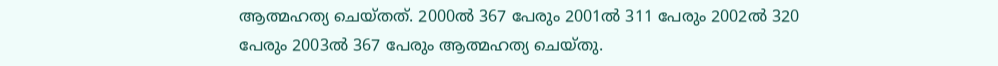ആത്മഹത്യ ചെയ്തത്. 2000ല്‍ 367 പേരും 2001ല്‍ 311 പേരും 2002ല്‍ 320 പേരും 2003ല്‍ 367 പേരും ആത്മഹത്യ ചെയ്തു.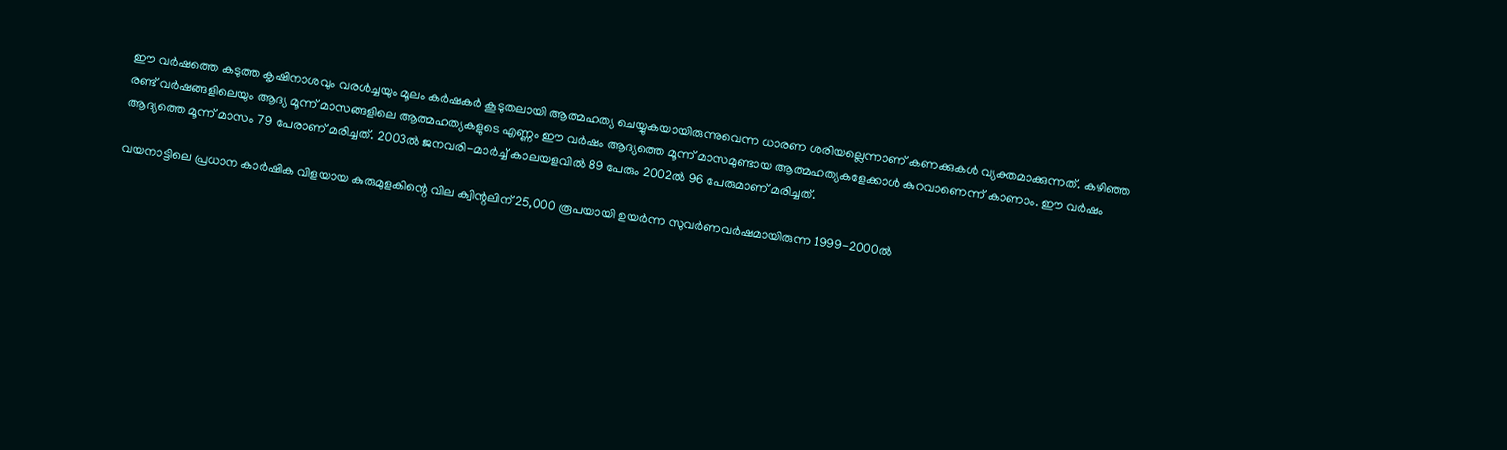ഈ വര്‍ഷത്തെ കടുത്ത കൃഷിനാശവും വരള്‍ച്ചയും മൂലം കര്‍ഷകര്‍ കൂടുതലായി ആത്മഹത്യ ചെയ്യുകയായിരുന്നുവെന്ന ധാരണ ശരിയല്ലെന്നാണ് കണക്കുകള്‍ വ്യക്തമാക്കുന്നത്. കഴിഞ്ഞ രണ്ട് വര്‍ഷങ്ങളിലെയും ആദ്യ മൂന്ന് മാസങ്ങളിലെ ആത്മഹത്യകളുടെ എണ്ണം ഈ വര്‍ഷം ആദ്യത്തെ മൂന്ന് മാസമുണ്ടായ ആത്മഹത്യകളേക്കാള്‍ കുറവാണെന്ന് കാണാം. ഈ വര്‍ഷം ആദ്യത്തെ മൂന്ന് മാസം 79 പേരാണ് മരിച്ചത്. 2003ല്‍ ജനവരി-മാര്‍ച്ച് കാലയളവില്‍ 89 പേരും 2002ല്‍ 96 പേരുമാണ് മരിച്ചത്.

വയനാട്ടിലെ പ്രധാന കാര്‍ഷിക വിളയായ കുരുമുളകിന്റെ വില ക്വിന്റലിന് 25,000 രൂപയായി ഉയര്‍ന്ന സുവര്‍ണവര്‍ഷമായിരുന്ന 1999-2000ല്‍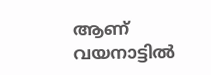ആണ് വയനാട്ടില്‍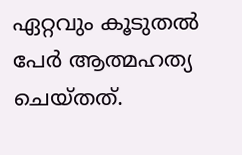ഏറ്റവും കൂടുതല്‍ പേര്‍ ആത്മഹത്യ ചെയ്തത്.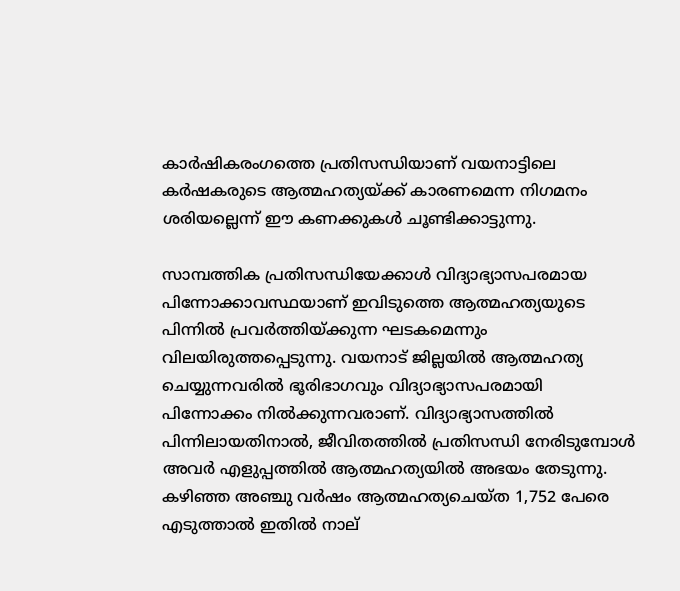കാര്‍ഷികരംഗത്തെ പ്രതിസന്ധിയാണ് വയനാട്ടിലെ കര്‍ഷകരുടെ ആത്മഹത്യയ്ക്ക് കാരണമെന്ന നിഗമനം ശരിയല്ലെന്ന് ഈ കണക്കുകള്‍ ചൂണ്ടിക്കാട്ടുന്നു.

സാമ്പത്തിക പ്രതിസന്ധിയേക്കാള്‍ വിദ്യാഭ്യാസപരമായ പിന്നോക്കാവസ്ഥയാണ് ഇവിടുത്തെ ആത്മഹത്യയുടെ പിന്നില്‍ പ്രവര്‍ത്തിയ്ക്കുന്ന ഘടകമെന്നും വിലയിരുത്തപ്പെടുന്നു. വയനാട് ജില്ലയില്‍ ആത്മഹത്യ ചെയ്യുന്നവരില്‍ ഭൂരിഭാഗവും വിദ്യാഭ്യാസപരമായി പിന്നോക്കം നില്‍ക്കുന്നവരാണ്. വിദ്യാഭ്യാസത്തില്‍ പിന്നിലായതിനാല്‍, ജീവിതത്തില്‍ പ്രതിസന്ധി നേരിടുമ്പോള്‍ അവര്‍ എളുപ്പത്തില്‍ ആത്മഹത്യയില്‍ അഭയം തേടുന്നു. കഴിഞ്ഞ അഞ്ചു വര്‍ഷം ആത്മഹത്യചെയ്ത 1,752 പേരെ എടുത്താല്‍ ഇതില്‍ നാല്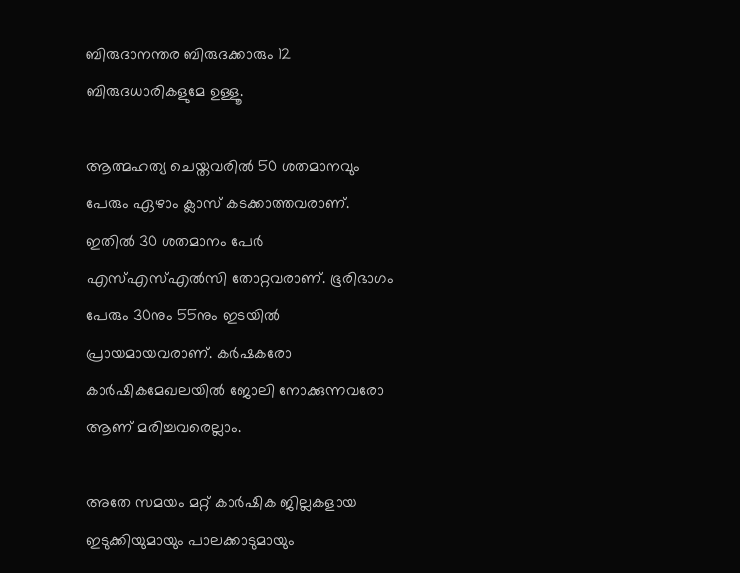ബിരുദാനന്തര ബിരുദക്കാരും 12 ബിരുദധാരികളുമേ ഉള്ളൂ.

ആത്മഹത്യ ചെയ്തവരില്‍ 50 ശതമാനവും പേരും ഏഴാം ക്ലാസ് കടക്കാത്തവരാണ്. ഇതില്‍ 30 ശതമാനം പേര്‍ എസ്എസ്എല്‍സി തോറ്റവരാണ്. ഭൂരിഭാഗം പേരും 30നും 55നും ഇടയില്‍ പ്രായമായവരാണ്. കര്‍ഷകരോ കാര്‍ഷികമേഖലയില്‍ ജോലി നോക്കുന്നവരോ ആണ് മരിച്ചവരെല്ലാം.

അതേ സമയം മറ്റ് കാര്‍ഷിക ജില്ലകളായ ഇടുക്കിയുമായും പാലക്കാടുമായും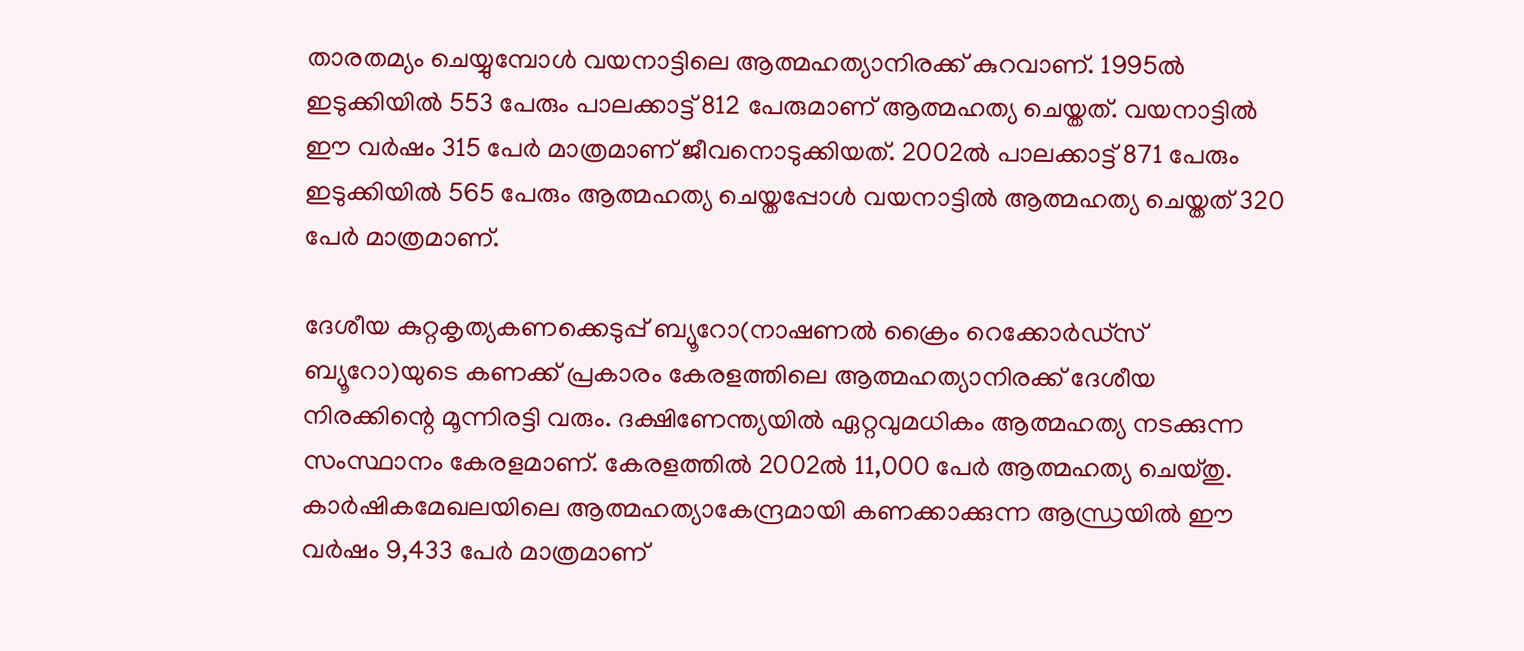താരതമ്യം ചെയ്യുമ്പോള്‍ വയനാട്ടിലെ ആത്മഹത്യാനിരക്ക് കുറവാണ്. 1995ല്‍ ഇടുക്കിയില്‍ 553 പേരും പാലക്കാട്ട് 812 പേരുമാണ് ആത്മഹത്യ ചെയ്തത്. വയനാട്ടില്‍ ഈ വര്‍ഷം 315 പേര്‍ മാത്രമാണ് ജീവനൊടുക്കിയത്. 2002ല്‍ പാലക്കാട്ട് 871 പേരും ഇടുക്കിയില്‍ 565 പേരും ആത്മഹത്യ ചെയ്തപ്പോള്‍ വയനാട്ടില്‍ ആത്മഹത്യ ചെയ്തത് 320 പേര്‍ മാത്രമാണ്.

ദേശീയ കുറ്റകൃത്യകണക്കെടുപ്പ് ബ്യൂറോ(നാഷണല്‍ ക്രൈം റെക്കോര്‍ഡ്സ് ബ്യൂറോ)യുടെ കണക്ക് പ്രകാരം കേരളത്തിലെ ആത്മഹത്യാനിരക്ക് ദേശീയ നിരക്കിന്റെ മൂന്നിരട്ടി വരും. ദക്ഷിണേന്ത്യയില്‍ ഏറ്റവുമധികം ആത്മഹത്യ നടക്കുന്ന സംസ്ഥാനം കേരളമാണ്. കേരളത്തില്‍ 2002ല്‍ 11,000 പേര്‍ ആത്മഹത്യ ചെയ്തു. കാര്‍ഷികമേഖലയിലെ ആത്മഹത്യാകേന്ദ്രമായി കണക്കാക്കുന്ന ആന്ധ്രയില്‍ ഈ വര്‍ഷം 9,433 പേര്‍ മാത്രമാണ്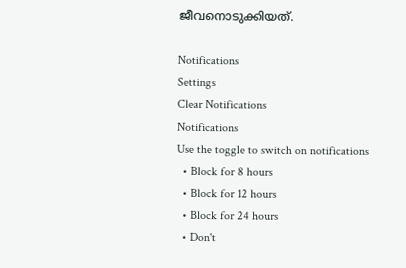ജീവനൊടുക്കിയത്.

Notifications
Settings
Clear Notifications
Notifications
Use the toggle to switch on notifications
  • Block for 8 hours
  • Block for 12 hours
  • Block for 24 hours
  • Don't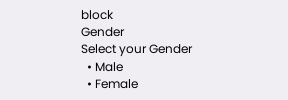block
Gender
Select your Gender
  • Male
  • Female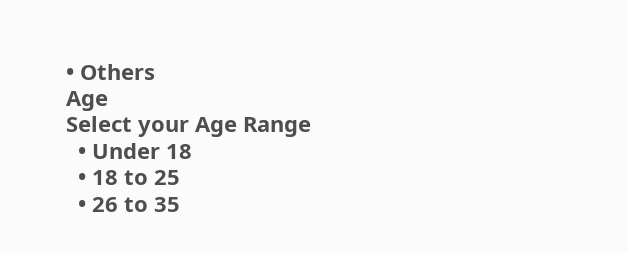• Others
Age
Select your Age Range
  • Under 18
  • 18 to 25
  • 26 to 35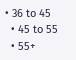• 36 to 45
  • 45 to 55
  • 55+